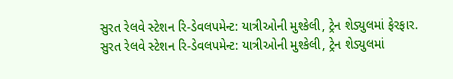સુરત રેલવે સ્ટેશન રિ-ડેવલપમેન્ટ: યાત્રીઓની મુશ્કેલી, ટ્રેન શેડ્યુલમાં ફેરફાર.
સુરત રેલવે સ્ટેશન રિ-ડેવલપમેન્ટ: યાત્રીઓની મુશ્કેલી, ટ્રેન શેડ્યુલમાં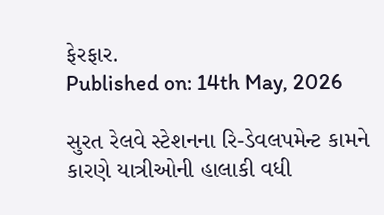ફેરફાર.
Published on: 14th May, 2026

સુરત રેલવે સ્ટેશનના રિ-ડેવલપમેન્ટ કામને કારણે યાત્રીઓની હાલાકી વધી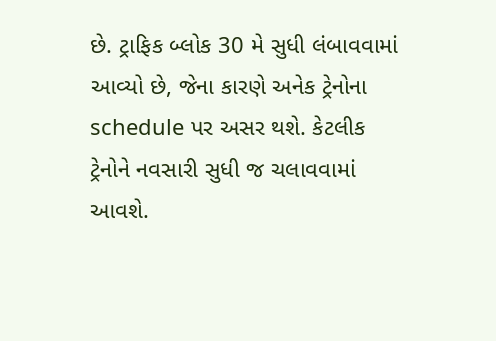છે. ટ્રાફિક બ્લોક 30 મે સુધી લંબાવવામાં આવ્યો છે, જેના કારણે અનેક ટ્રેનોના schedule પર અસર થશે. કેટલીક ટ્રેનોને નવસારી સુધી જ ચલાવવામાં આવશે.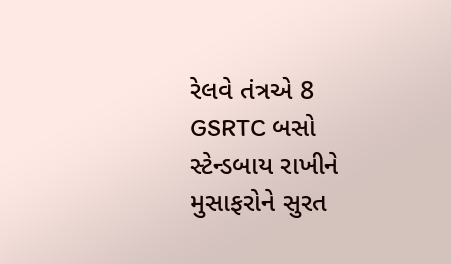રેલવે તંત્રએ 8 GSRTC બસો સ્ટેન્ડબાય રાખીને મુસાફરોને સુરત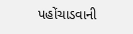પહોંચાડવાની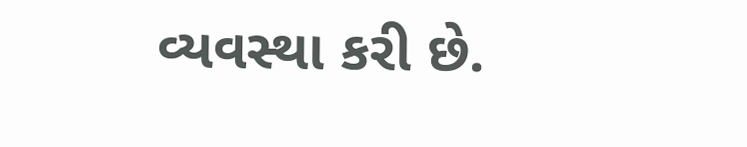વ્યવસ્થા કરી છે.